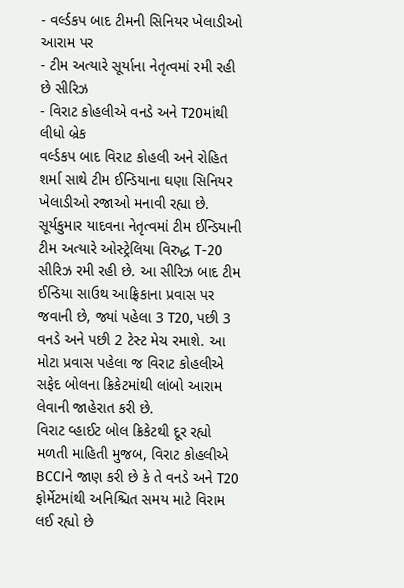- વર્લ્ડકપ બાદ ટીમની સિનિયર ખેલાડીઓ આરામ પર
- ટીમ અત્યારે સૂર્યાના નેતૃત્વમાં રમી રહી છે સીરિઝ
- વિરાટ કોહલીએ વનડે અને T20માંથી લીધો બ્રેક
વર્લ્ડકપ બાદ વિરાટ કોહલી અને રોહિત શર્મા સાથે ટીમ ઈન્ડિયાના ઘણા સિનિયર ખેલાડીઓ રજાઓ મનાવી રહ્યા છે. સૂર્યકુમાર યાદવના નેતૃત્વમાં ટીમ ઈન્ડિયાની ટીમ અત્યારે ઓસ્ટ્રેલિયા વિરુદ્ધ T-20 સીરિઝ રમી રહી છે. આ સીરિઝ બાદ ટીમ ઈન્ડિયા સાઉથ આફ્રિકાના પ્રવાસ પર જવાની છે, જ્યાં પહેલા 3 T20, પછી 3 વનડે અને પછી 2 ટેસ્ટ મેચ રમાશે. આ મોટા પ્રવાસ પહેલા જ વિરાટ કોહલીએ સફેદ બોલના ક્રિકેટમાંથી લાંબો આરામ લેવાની જાહેરાત કરી છે.
વિરાટ વ્હાઈટ બોલ ક્રિકેટથી દૂર રહ્યો
મળતી માહિતી મુજબ, વિરાટ કોહલીએ BCCIને જાણ કરી છે કે તે વનડે અને T20 ફોર્મેટમાંથી અનિશ્ચિત સમય માટે વિરામ લઈ રહ્યો છે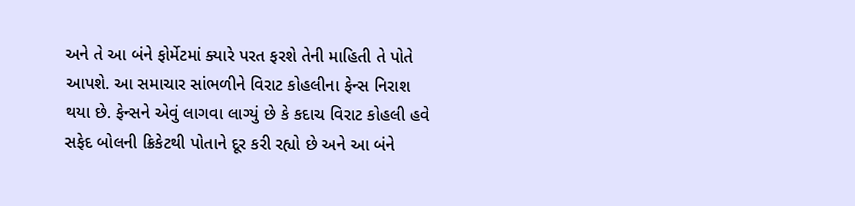અને તે આ બંને ફોર્મેટમાં ક્યારે પરત ફરશે તેની માહિતી તે પોતે આપશે. આ સમાચાર સાંભળીને વિરાટ કોહલીના ફેન્સ નિરાશ થયા છે. ફેન્સને એવું લાગવા લાગ્યું છે કે કદાચ વિરાટ કોહલી હવે સફેદ બોલની ક્રિકેટથી પોતાને દૂર કરી રહ્યો છે અને આ બંને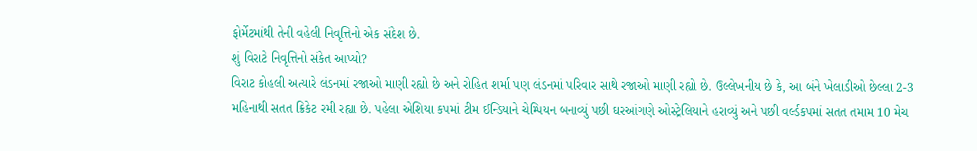ફોર્મેટમાંથી તેની વહેલી નિવૃત્તિનો એક સંદેશ છે.
શું વિરાટે નિવૃત્તિનો સંકેત આપ્યો?
વિરાટ કોહલી અત્યારે લંડનમાં રજાઓ માણી રહ્યો છે અને રોહિત શર્મા પણ લંડનમાં પરિવાર સાથે રજાઓ માણી રહ્યો છે. ઉલ્લેખનીય છે કે, આ બંને ખેલાડીઓ છેલ્લા 2-3 મહિનાથી સતત ક્રિકેટ રમી રહ્યા છે. પહેલા એશિયા કપમાં ટીમ ઈન્ડિયાને ચેમ્પિયન બનાવ્યું પછી ઘરઆંગણે ઓસ્ટ્રેલિયાને હરાવ્યું અને પછી વર્લ્ડકપમાં સતત તમામ 10 મેચ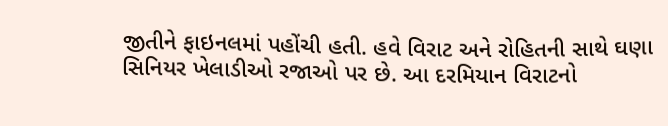જીતીને ફાઇનલમાં પહોંચી હતી. હવે વિરાટ અને રોહિતની સાથે ઘણા સિનિયર ખેલાડીઓ રજાઓ પર છે. આ દરમિયાન વિરાટનો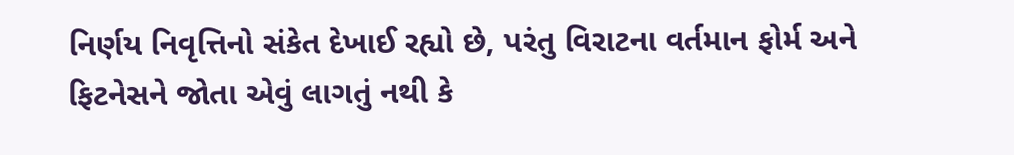નિર્ણય નિવૃત્તિનો સંકેત દેખાઈ રહ્યો છે, પરંતુ વિરાટના વર્તમાન ફોર્મ અને ફિટનેસને જોતા એવું લાગતું નથી કે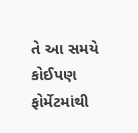તે આ સમયે કોઈપણ ફોર્મેટમાંથી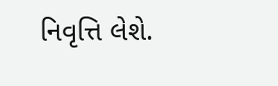નિવૃત્તિ લેશે.